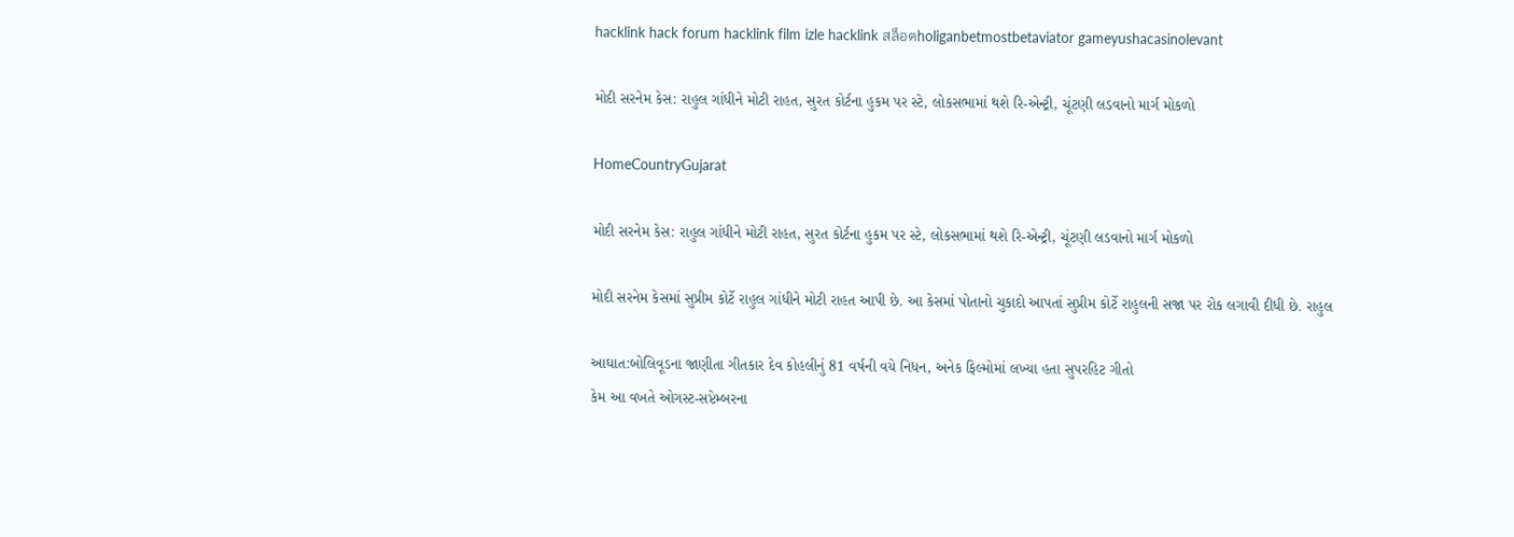hacklink hack forum hacklink film izle hacklink สล็อตholiganbetmostbetaviator gameyushacasinolevant

મોદી સરનેમ કેસ: રાહુલ ગાંધીને મોટી રાહત, સુરત કોર્ટના હુકમ પર સ્ટે, લોકસભામાં થશે રિ-એન્ટ્રી, ચૂંટણી લડવાનો માર્ગ મોકળો

HomeCountryGujarat

મોદી સરનેમ કેસ: રાહુલ ગાંધીને મોટી રાહત, સુરત કોર્ટના હુકમ પર સ્ટે, લોકસભામાં થશે રિ-એન્ટ્રી, ચૂંટણી લડવાનો માર્ગ મોકળો

મોદી સરનેમ કેસમાં સુપ્રીમ કોર્ટે રાહુલ ગાંધીને મોટી રાહત આપી છે. આ કેસમાં પોતાનો ચુકાદો આપતાં સુપ્રીમ કોર્ટે રાહુલની સજા પર રોક લગાવી દીધી છે. રાહુલ

આઘાત:બોલિવૂડના જાણીતા ગીતકાર દેવ કોહલીનું 81 વર્ષની વયે નિધન, અનેક ફિલ્મોમાં લખ્યા હતા સુપરહિટ ગીતો
કેમ આ વખતે ઓગસ્ટ-સપ્ટેમ્બરના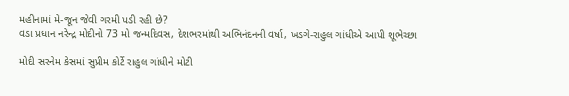મહીનામાં મે-જૂન જેવી ગરમી પડી રહી છે?
વડા પ્રધાન નરેન્દ્ર મોદીનો 73 મો જન્મદિવસ, દેશભરમાંથી અભિનંદનની વર્ષા, ખડગે-રાહુલ ગાંધીએ આપી શૂભેચ્છા

મોદી સરનેમ કેસમાં સુપ્રીમ કોર્ટે રાહુલ ગાંધીને મોટી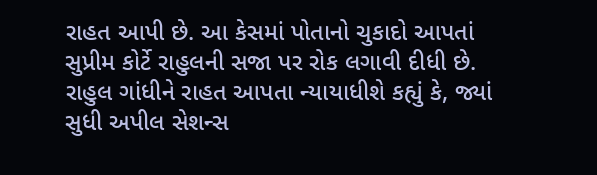રાહત આપી છે. આ કેસમાં પોતાનો ચુકાદો આપતાં સુપ્રીમ કોર્ટે રાહુલની સજા પર રોક લગાવી દીધી છે. રાહુલ ગાંધીને રાહત આપતા ન્યાયાધીશે કહ્યું કે, જ્યાં સુધી અપીલ સેશન્સ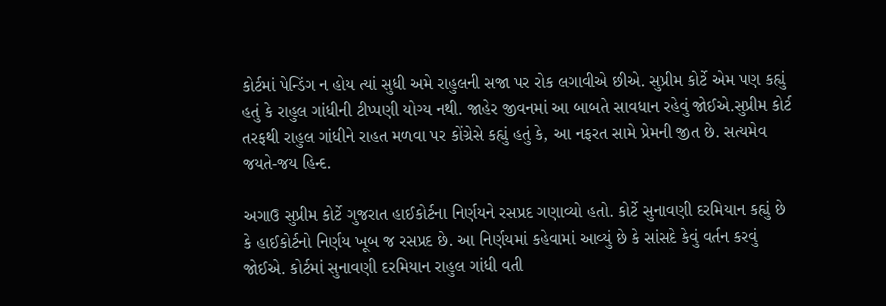કોર્ટમાં પેન્ડિંગ ન હોય ત્યાં સુધી અમે રાહુલની સજા પર રોક લગાવીએ છીએ. સુપ્રીમ કોર્ટે એમ પણ કહ્યું હતું કે રાહુલ ગાંધીની ટીપ્પણી યોગ્ય નથી. જાહેર જીવનમાં આ બાબતે સાવધાન રહેવું જોઈએ.સુપ્રીમ કોર્ટ તરફથી રાહુલ ગાંધીને રાહત મળવા પર કોંગ્રેસે કહ્યું હતું કે, આ નફરત સામે પ્રેમની જીત છે. સત્યમેવ જયતે-જય હિન્દ.

અગાઉ સુપ્રીમ કોર્ટે ગુજરાત હાઈકોર્ટના નિર્ણયને રસપ્રદ ગણાવ્યો હતો. કોર્ટે સુનાવણી દરમિયાન કહ્યું છે કે હાઈકોર્ટનો નિર્ણય ખૂબ જ રસપ્રદ છે. આ નિર્ણયમાં કહેવામાં આવ્યું છે કે સાંસદે કેવું વર્તન કરવું જોઈએ. કોર્ટમાં સુનાવણી દરમિયાન રાહુલ ગાંધી વતી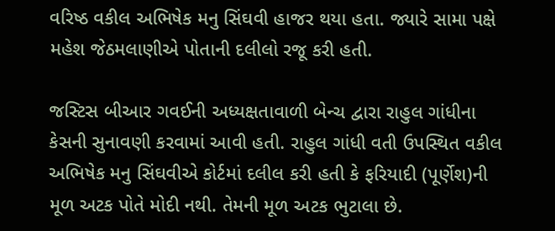વરિષ્ઠ વકીલ અભિષેક મનુ સિંઘવી હાજર થયા હતા. જ્યારે સામા પક્ષે મહેશ જેઠમલાણીએ પોતાની દલીલો રજૂ કરી હતી.

જસ્ટિસ બીઆર ગવઈની અધ્યક્ષતાવાળી બેન્ચ દ્વારા રાહુલ ગાંધીના કેસની સુનાવણી કરવામાં આવી હતી. રાહુલ ગાંધી વતી ઉપસ્થિત વકીલ અભિષેક મનુ સિંઘવીએ કોર્ટમાં દલીલ કરી હતી કે ફરિયાદી (પૂર્ણેશ)ની મૂળ અટક પોતે મોદી નથી. તેમની મૂળ અટક ભુટાલા છે.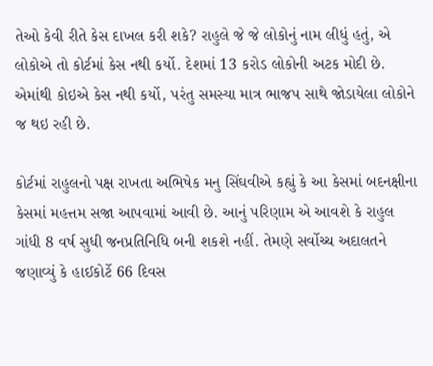તેઓ કેવી રીતે કેસ દાખલ કરી શકે? રાહુલે જે જે લોકોનું નામ લીધું હતું, એ લોકોએ તો કોર્ટમાં કેસ નથી કર્યો. દેશમાં 13 કરોડ લોકોની અટક મોદી છે. એમાંથી કોઇએ કેસ નથી કર્યો, પરંતુ સમસ્યા માત્ર ભાજપ સાથે જોડાયેલા લોકોને જ થઇ રહી છે.

કોર્ટમાં રાહુલનો પક્ષ રાખતા અભિષેક મનુ સિંઘવીએ કહ્યું કે આ કેસમાં બદનક્ષીના કેસમાં મહત્તમ સજા આપવામાં આવી છે. આનું પરિણામ એ આવશે કે રાહુલ ગાંધી 8 વર્ષ સુધી જનપ્રતિનિધિ બની શકશે નહીં. તેમણે સર્વોચ્ચ અદાલતને જણાવ્યું કે હાઈકોર્ટે 66 દિવસ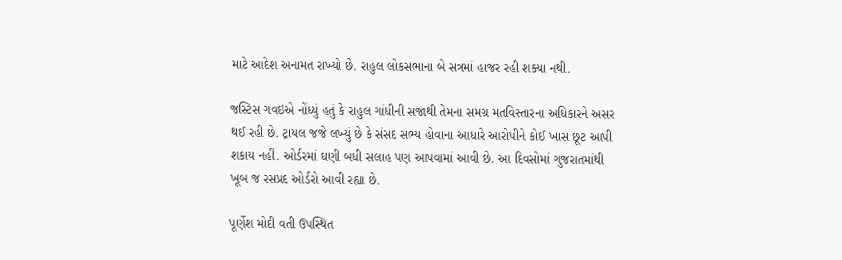માટે આદેશ અનામત રાખ્યો છે. રાહુલ લોકસભાના બે સત્રમાં હાજર રહી શક્યા નથી.

જસ્ટિસ ગવઇએ નોંધ્યું હતું કે રાહુલ ગાંધીની સજાથી તેમના સમગ્ર મતવિસ્તારના અધિકારને અસર થઈ રહી છે. ટ્રાયલ જજે લખ્યું છે કે સંસદ સભ્ય હોવાના આધારે આરોપીને કોઈ ખાસ છૂટ આપી શકાય નહીં. ઓર્ડરમાં ઘણી બધી સલાહ પણ આપવામાં આવી છે. આ દિવસોમાં ગુજરાતમાંથી ખૂબ જ રસપ્રદ ઓર્ડરો આવી રહ્યા છે.

પૂર્ણેશ મોદી વતી ઉપસ્થિત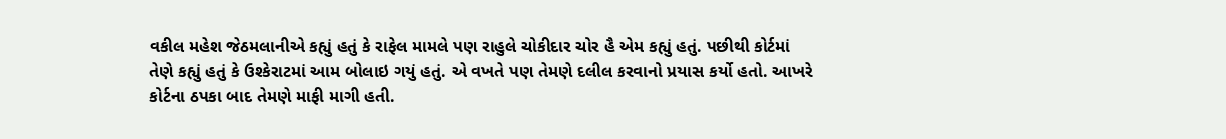વકીલ મહેશ જેઠમલાનીએ કહ્યું હતું કે રાફેલ મામલે પણ રાહુલે ચોકીદાર ચોર હૈ એમ કહ્યું હતું. પછીથી કોર્ટમાં તેણે કહ્યું હતું કે ઉશ્કેરાટમાં આમ બોલાઇ ગયું હતું. એ વખતે પણ તેમણે દલીલ કરવાનો પ્રયાસ કર્યો હતો. આખરે કોર્ટના ઠપકા બાદ તેમણે માફી માગી હતી.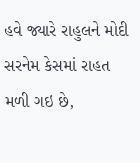હવે જ્યારે રાહુલને મોદી સરનેમ કેસમાં રાહત મળી ગઇ છે,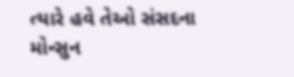ત્યારે હવે તેઓ સંસદના મોન્સુન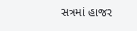સત્રમાં હાજર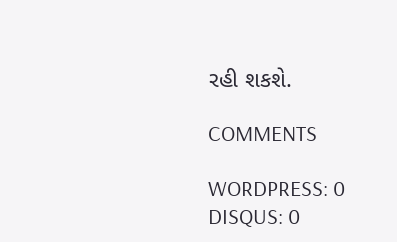રહી શકશે.

COMMENTS

WORDPRESS: 0
DISQUS: 0